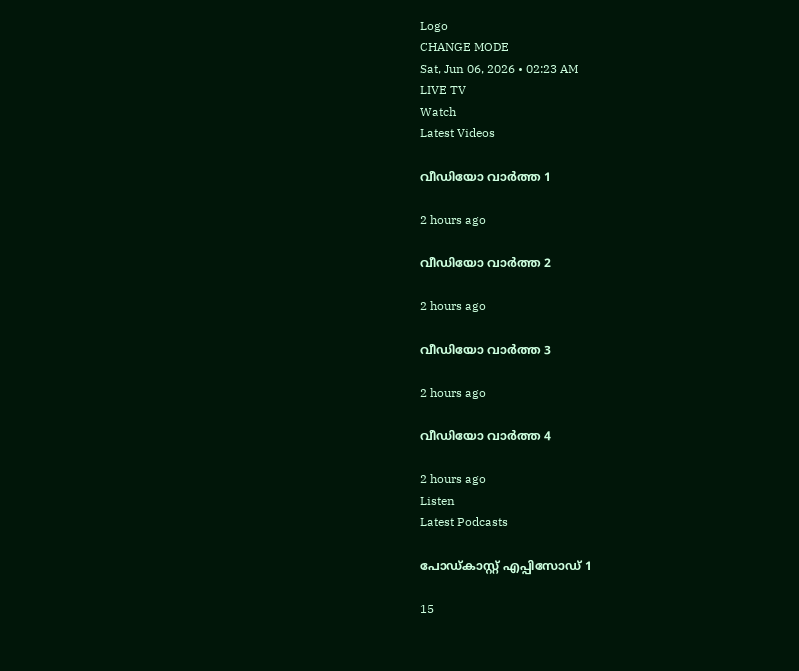Logo
CHANGE MODE
Sat, Jun 06, 2026 • 02:23 AM
LIVE TV
Watch
Latest Videos

വീഡിയോ വാർത്ത 1

2 hours ago

വീഡിയോ വാർത്ത 2

2 hours ago

വീഡിയോ വാർത്ത 3

2 hours ago

വീഡിയോ വാർത്ത 4

2 hours ago
Listen
Latest Podcasts

പോഡ്കാസ്റ്റ് എപ്പിസോഡ് 1

15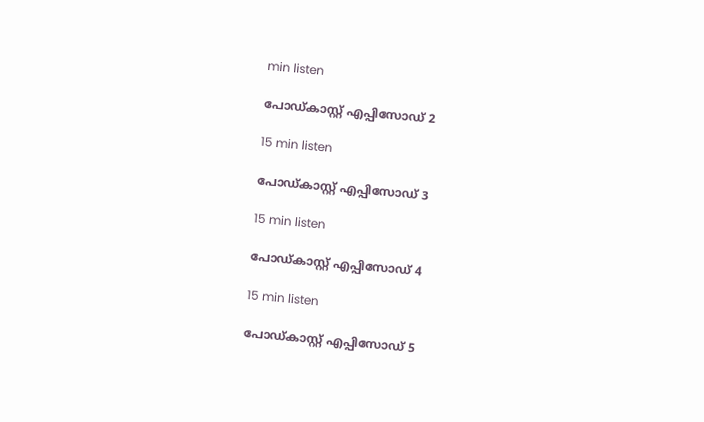min listen

പോഡ്കാസ്റ്റ് എപ്പിസോഡ് 2

15 min listen

പോഡ്കാസ്റ്റ് എപ്പിസോഡ് 3

15 min listen

പോഡ്കാസ്റ്റ് എപ്പിസോഡ് 4

15 min listen

പോഡ്കാസ്റ്റ് എപ്പിസോഡ് 5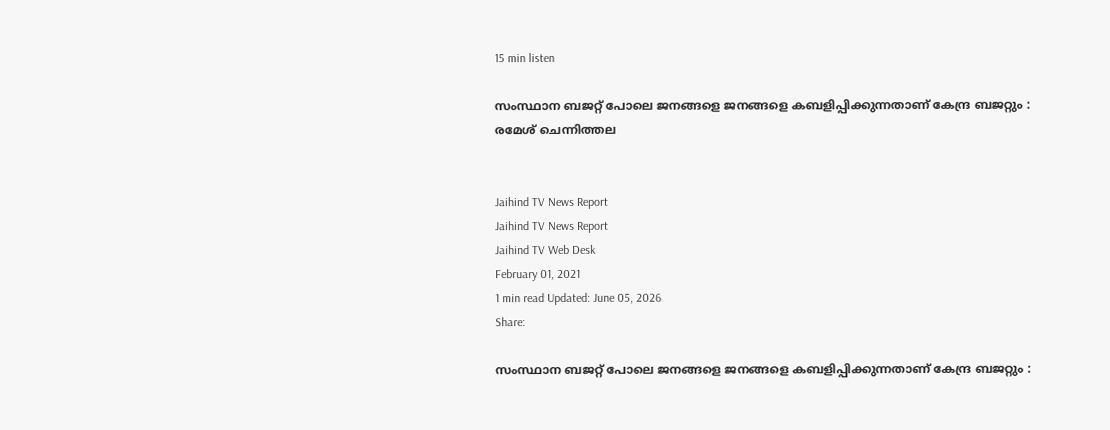15 min listen

സംസ്ഥാന ബജറ്റ് പോലെ ജനങ്ങളെ ജനങ്ങളെ കബളിപ്പിക്കുന്നതാണ് കേന്ദ്ര ബജറ്റും : രമേശ് ചെന്നിത്തല


Jaihind TV News Report
Jaihind TV News Report
Jaihind TV Web Desk
February 01, 2021
1 min read Updated: June 05, 2026
Share:

സംസ്ഥാന ബജറ്റ് പോലെ ജനങ്ങളെ ജനങ്ങളെ കബളിപ്പിക്കുന്നതാണ് കേന്ദ്ര ബജറ്റും :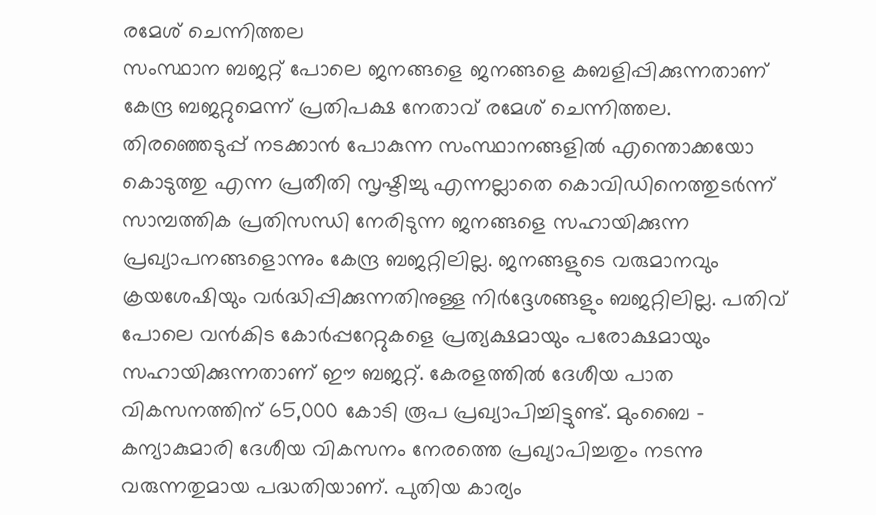രമേശ് ചെന്നിത്തല
സംസ്ഥാന ബജറ്റ് പോലെ ജനങ്ങളെ ജനങ്ങളെ കബളിപ്പിക്കുന്നതാണ് കേന്ദ്ര ബജറ്റുമെന്ന് പ്രതിപക്ഷ നേതാവ് രമേശ് ചെന്നിത്തല. തിരഞ്ഞെടുപ്പ് നടക്കാന്‍ പോകുന്ന സംസ്ഥാനങ്ങളില്‍ എന്തൊക്കയോ കൊടുത്തു എന്ന പ്രതീതി സൃഷ്ടിച്ചു എന്നല്ലാതെ കൊവിഡിനെത്തുടര്‍ന്ന് സാമ്പത്തിക പ്രതിസന്ധി നേരിടുന്ന ജനങ്ങളെ സഹായിക്കുന്ന പ്രഖ്യാപനങ്ങളൊന്നും കേന്ദ്ര ബജറ്റിലില്ല. ജനങ്ങളുടെ വരുമാനവും ക്രയശേഷിയും വര്‍ദ്ധിപ്പിക്കുന്നതിനുള്ള നിര്‍ദ്ദേശങ്ങളും ബജറ്റിലില്ല. പതിവ് പോലെ വന്‍കിട കോര്‍പ്പറേറ്റുകളെ പ്രത്യക്ഷമായും പരോക്ഷമായും സഹായിക്കുന്നതാണ് ഈ ബജറ്റ്. കേരളത്തില്‍ ദേശീയ പാത വികസനത്തിന് 65,000 കോടി രൂപ പ്രഖ്യാപിച്ചിട്ടുണ്ട്. മുംബൈ - കന്യാകുമാരി ദേശീയ വികസനം നേരത്തെ പ്രഖ്യാപിച്ചതും നടന്നു വരുന്നതുമായ പദ്ധതിയാണ്. പുതിയ കാര്യം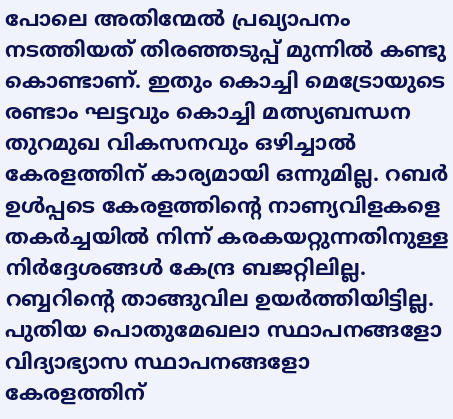പോലെ അതിന്മേല്‍ പ്രഖ്യാപനം നടത്തിയത് തിരഞ്ഞടുപ്പ് മുന്നില്‍ കണ്ടു കൊണ്ടാണ്. ഇതും കൊച്ചി മെട്രോയുടെ രണ്ടാം ഘട്ടവും കൊച്ചി മത്സ്യബന്ധന തുറമുഖ വികസനവും ഒഴിച്ചാല്‍ കേരളത്തിന് കാര്യമായി ഒന്നുമില്ല. റബര്‍ ഉള്‍പ്പടെ കേരളത്തിന്‍റെ നാണ്യവിളകളെ തകര്‍ച്ചയില്‍ നിന്ന് കരകയറ്റുന്നതിനുള്ള നിര്‍ദ്ദേശങ്ങള്‍ കേന്ദ്ര ബജറ്റിലില്ല. റബ്ബറിന്റെ താങ്ങുവില ഉയര്‍ത്തിയിട്ടില്ല. പുതിയ പൊതുമേഖലാ സ്ഥാപനങ്ങളോ വിദ്യാഭ്യാസ സ്ഥാപനങ്ങളോ കേരളത്തിന്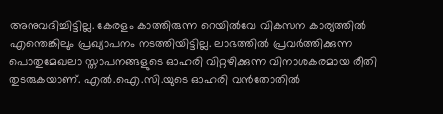അനുവദിച്ചിട്ടില്ല. കേരളം കാത്തിരുന്ന റെയില്‍വേ വികസന കാര്യത്തില്‍ എന്തെങ്കിലും പ്രഖ്യാപനം നടത്തിയിട്ടില്ല. ലാഭത്തില്‍ പ്രവര്‍ത്തിക്കുന്ന പൊതുമേഖലാ സ്താപനങ്ങളുടെ ഓഹരി വിറ്റഴിക്കുന്ന വിനാശകരമായ രീതി തുടരുകയാണ്. എല്‍.ഐ.സി.യുടെ ഓഹരി വന്‍തോതില്‍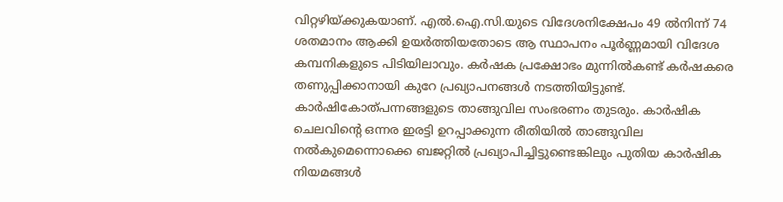വിറ്റഴിയ്ക്കുകയാണ്. എല്‍.ഐ.സി.യുടെ വിദേശനിക്ഷേപം 49 ല്‍നിന്ന് 74 ശതമാനം ആക്കി ഉയര്‍ത്തിയതോടെ ആ സ്ഥാപനം പൂര്‍ണ്ണമായി വിദേശ കമ്പനികളുടെ പിടിയിലാവും. കര്‍ഷക പ്രക്ഷോഭം മുന്നില്‍കണ്ട് കര്‍ഷകരെ തണുപ്പിക്കാനായി കുറേ പ്രഖ്യാപനങ്ങള്‍ നടത്തിയിട്ടുണ്ട്. കാര്‍ഷികോത്പന്നങ്ങളുടെ താങ്ങുവില സംഭരണം തുടരും. കാര്‍ഷിക ചെലവിന്റെ ഒന്നര ഇരട്ടി ഉറപ്പാക്കുന്ന രീതിയില്‍ താങ്ങുവില നല്‍കുമെന്നൊക്കെ ബജറ്റില്‍ പ്രഖ്യാപിച്ചിട്ടുണ്ടെങ്കിലും പുതിയ കാര്‍ഷിക നിയമങ്ങള്‍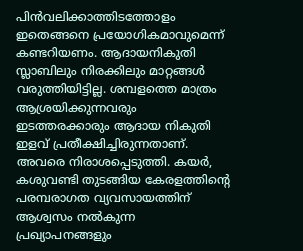പിന്‍വലിക്കാത്തിടത്തോളം ഇതെങ്ങനെ പ്രയോഗികമാവുമെന്ന് കണ്ടറിയണം. ആദായനികുതി സ്ലാബിലും നിരക്കിലും മാറ്റങ്ങള്‍ വരുത്തിയിട്ടില്ല. ശമ്പളത്തെ മാത്രം ആശ്രയിക്കുന്നവരും ഇടത്തരക്കാരും ആദായ നികുതി ഇളവ് പ്രതീക്ഷിച്ചിരുന്നതാണ്. അവരെ നിരാശപ്പെടുത്തി. കയര്‍, കശുവണ്ടി തുടങ്ങിയ കേരളത്തിന്റെ പരമ്പരാഗത വ്യവസായത്തിന് ആശ്വസം നല്‍കുന്ന പ്രഖ്യാപനങ്ങളും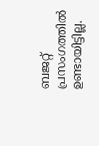ബജറ്റ് പ്രസംഗത്തില്‍ ഉണ്ടായിട്ടില്ല.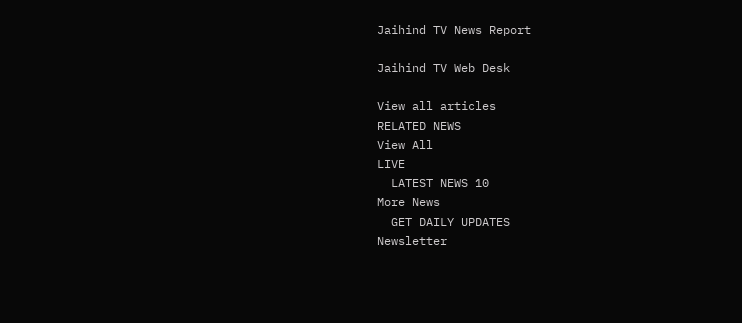Jaihind TV News Report

Jaihind TV Web Desk

View all articles
RELATED NEWS
View All
LIVE
  LATEST NEWS 10
More News
  GET DAILY UPDATES
Newsletter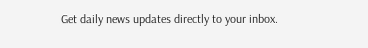Get daily news updates directly to your inbox.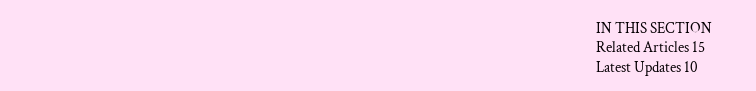IN THIS SECTION
Related Articles 15
Latest Updates 10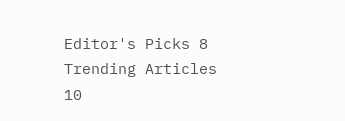Editor's Picks 8
Trending Articles 10